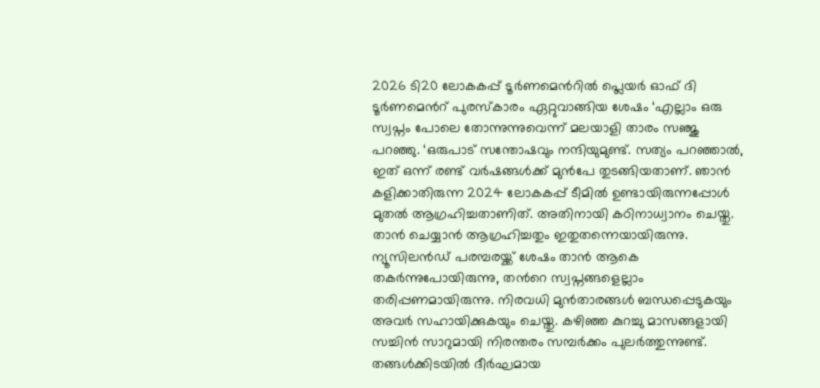2026 ടി20 ലോകകപ്പ് ടൂർണമെന്‍റിൽ പ്ലെയർ ഓഫ് ദി ടൂർണമെന്‍റ് പുരസ്‌കാരം ഏറ്റുവാങ്ങിയ ശേഷം ‘എല്ലാം ഒരു സ്വപ്നം പോലെ തോന്നുന്നുവെന്ന് മലയാളി താരം സഞ്ജു പറഞ്ഞു. ‘ഒരുപാട് സന്തോഷവും നന്ദിയുമുണ്ട്. സത്യം പറഞ്ഞാല്‍, ഇത് ഒന്ന് രണ്ട് വര്‍ഷങ്ങള്‍ക്ക് മുന്‍പേ തുടങ്ങിയതാണ്. ഞാൻ കളിക്കാതിരുന്ന 2024 ലോകകപ്പ് ടീമില്‍ ഉണ്ടായിരുന്നപ്പോള്‍ മുതല്‍ ആഗ്രഹിച്ചതാണിത്. അതിനായി കഠിനാധ്വാനം ചെയ്തു. താന്‍ ചെയ്യാന്‍ ആഗ്രഹിച്ചതും ഇതുതന്നെയായിരുന്നു. ന്യൂസിലന്‍ഡ് പരമ്പരയ്ക്ക് ശേഷം താന്‍ ആകെ തകര്‍ന്നുപോയിരുന്നു, തന്‍റെ സ്വപ്നങ്ങളെല്ലാം തരിപ്പണമായിരുന്നു. നിരവധി മുന്‍താരങ്ങള്‍ ബന്ധപ്പെടുകയും അവർ സഹായിക്കുകയും ചെയ്തു. കഴിഞ്ഞ കുറച്ചു മാസങ്ങളായി സച്ചിന്‍ സാറുമായി നിരന്തരം സമ്പര്‍ക്കം പുലര്‍ത്തുന്നുണ്ട്. തങ്ങൾക്കിടയിൽ ദീർഘമായ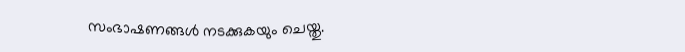സംഭാഷണങ്ങൾ നടക്കുകയും ചെയ്തു.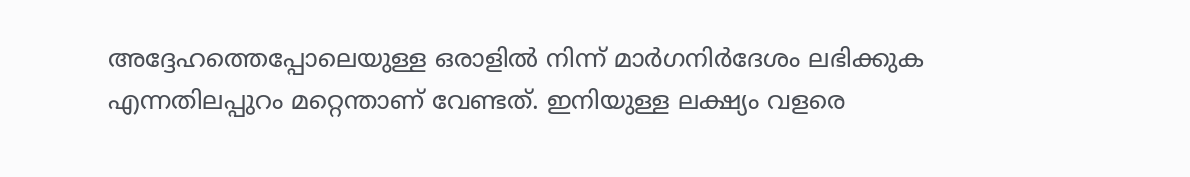അദ്ദേഹത്തെപ്പോലെയുള്ള ഒരാളില്‍ നിന്ന് മാര്‍ഗനിര്‍ദേശം ലഭിക്കുക എന്നതിലപ്പുറം മറ്റെന്താണ് വേണ്ടത്. ഇനിയുള്ള ലക്ഷ്യം വളരെ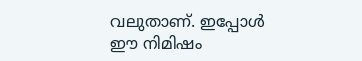വലുതാണ്. ഇപ്പോൾ ഈ നിമിഷം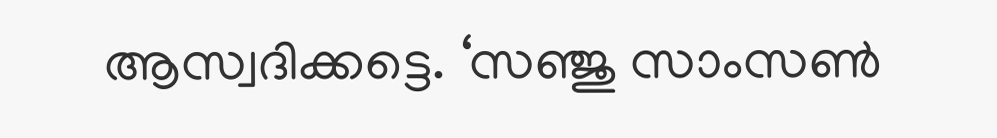ആസ്വദിക്കട്ടെ. ‘സഞ്ജു സാംസൺ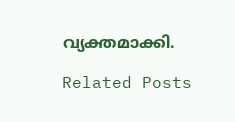വ്യക്തമാക്കി.

Related Posts